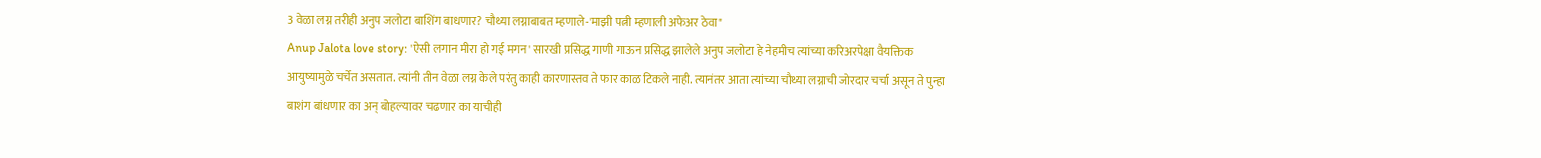3 वेळा लग्न तरीही अनुप जलोटा बाशिंग बाधणार? चौथ्या लग्नाबाबत म्हणाले-'माझी पत्नी म्हणाली अफेअर ठेवा"
Anup Jalota love story: 'ऐसी लगान मीरा हो गई मगन' सारखी प्रसिद्ध गाणी गाऊन प्रसिद्ध झालेले अनुप जलोटा हे नेहमीच त्यांच्या करिअरपेक्षा वैयक्तिक आयुष्यामुळे चर्चेत असतात. त्यांनी तीन वेळा लग्न केले परंतु काही कारणास्तव ते फार काळ टिकले नाही. त्यानंतर आता त्यांच्या चौथ्या लग्नाची जोरदार चर्चा असून ते पुन्हा बाशंग बांधणार का अन् बोहल्यावर चढणार का याचीही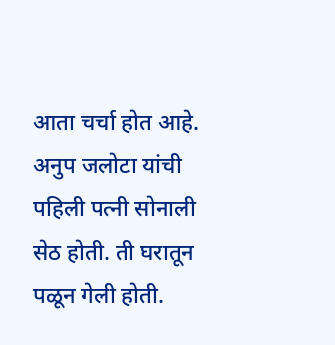आता चर्चा होत आहे.
अनुप जलोटा यांची पहिली पत्नी सोनाली सेठ होती. ती घरातून पळून गेली होती.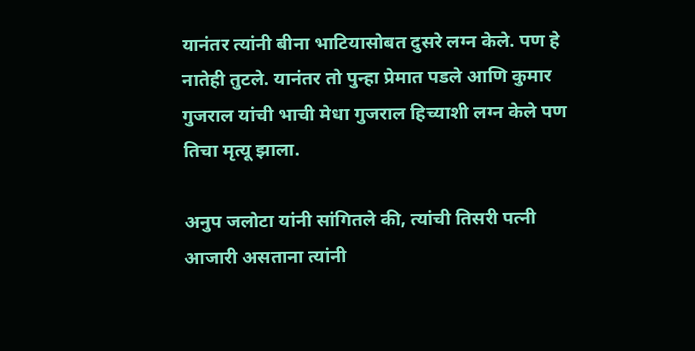यानंतर त्यांनी बीना भाटियासोबत दुसरे लग्न केले. पण हे नातेही तुटले. यानंतर तो पुन्हा प्रेमात पडले आणि कुमार गुजराल यांची भाची मेधा गुजराल हिच्याशी लग्न केले पण तिचा मृत्यू झाला.

अनुप जलोटा यांनी सांगितले की, त्यांची तिसरी पत्नी आजारी असताना त्यांनी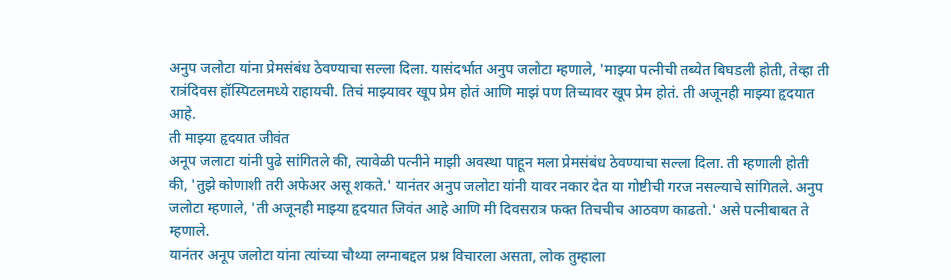अनुप जलोटा यांना प्रेमसंबंध ठेवण्याचा सल्ला दिला. यासंदर्भात अनुप जलोटा म्हणाले, 'माझ्या पत्नीची तब्येत बिघडली होती, तेव्हा ती रात्रंदिवस हॉस्पिटलमध्ये राहायची. तिचं माझ्यावर खूप प्रेम होतं आणि माझं पण तिच्यावर खूप प्रेम होतं. ती अजूनही माझ्या हृदयात आहे.
ती माझ्या हृदयात जीवंत
अनूप जलाटा यांनी पुढे सांगितले की, त्यावेळी पत्नीने माझी अवस्था पाहून मला प्रेमसंबंध ठेवण्याचा सल्ला दिला. ती म्हणाली होती की, 'तुझे कोणाशी तरी अफेअर असू शकते.' यानंतर अनुप जलोटा यांनी यावर नकार देत या गोष्टीची गरज नसल्याचे सांगितले. अनुप जलोटा म्हणाले, 'ती अजूनही माझ्या हृदयात जिवंत आहे आणि मी दिवसरात्र फक्त तिचचीच आठवण काढतो.' असे पत्नीबाबत ते म्हणाले.
यानंतर अनूप जलोटा यांना त्यांच्या चौथ्या लग्नाबद्दल प्रश्न विचारला असता, लोक तुम्हाला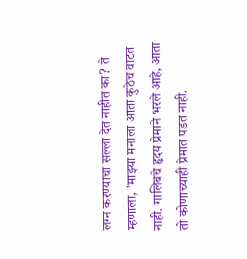लग्न करण्याचा सल्ला देत नाहीत का? ते म्हणाला, 'माझ्या मनाला आता कुठेच वाटत नाही. गालिबचे हृदय प्रेमाने भरले आहे, आता तो कोणाच्याही प्रेमात पडत नाही.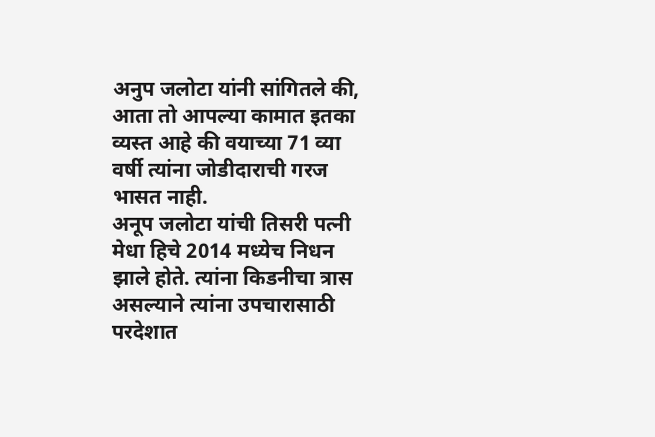अनुप जलोटा यांनी सांगितले की, आता तो आपल्या कामात इतका व्यस्त आहे की वयाच्या 71 व्या वर्षी त्यांना जोडीदाराची गरज भासत नाही.
अनूप जलोटा यांची तिसरी पत्नी मेधा हिचे 2014 मध्येच निधन झाले होते. त्यांना किडनीचा त्रास असल्याने त्यांना उपचारासाठी परदेशात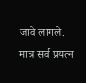जावे लागले. मात्र सर्व प्रयत्न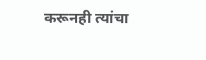करूनही त्यांचा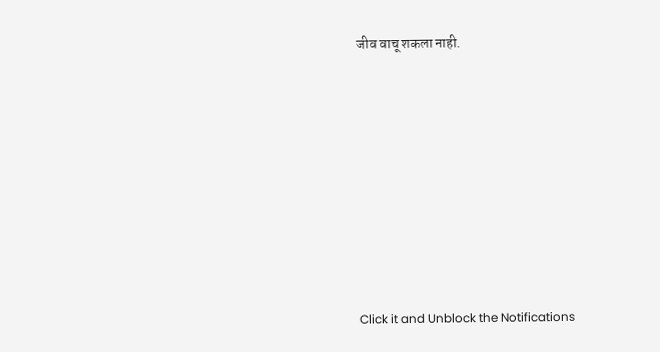जीव वाचू शकला नाही.












Click it and Unblock the Notifications